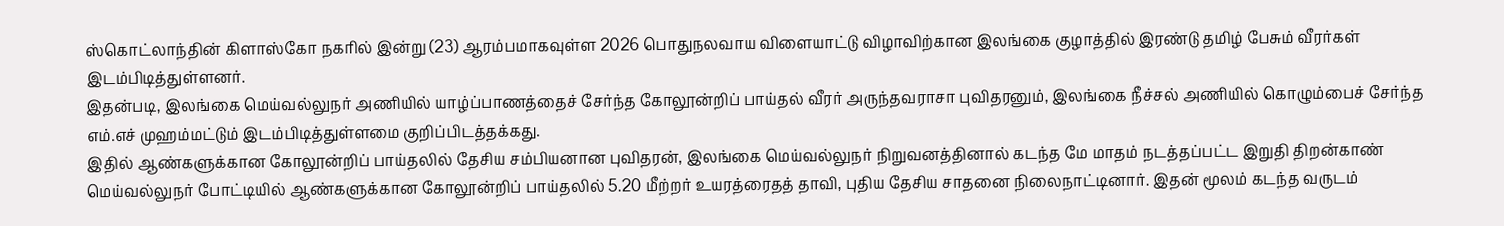ஸ்கொட்லாந்தின் கிளாஸ்கோ நகரில் இன்று (23) ஆரம்பமாகவுள்ள 2026 பொதுநலவாய விளையாட்டு விழாவிற்கான இலங்கை குழாத்தில் இரண்டு தமிழ் பேசும் வீரர்கள் இடம்பிடித்துள்ளனர்.
இதன்படி, இலங்கை மெய்வல்லுநர் அணியில் யாழ்ப்பாணத்தைச் சேர்ந்த கோலூன்றிப் பாய்தல் வீரர் அருந்தவராசா புவிதரனும், இலங்கை நீச்சல் அணியில் கொழும்பைச் சேர்ந்த எம்.எச் முஹம்மட்டும் இடம்பிடித்துள்ளமை குறிப்பிடத்தக்கது.
இதில் ஆண்களுக்கான கோலூன்றிப் பாய்தலில் தேசிய சம்பியனான புவிதரன், இலங்கை மெய்வல்லுநர் நிறுவனத்தினால் கடந்த மே மாதம் நடத்தப்பட்ட இறுதி திறன்காண் மெய்வல்லுநர் போட்டியில் ஆண்களுக்கான கோலூன்றிப் பாய்தலில் 5.20 மீற்றர் உயரத்ரைதத் தாவி, புதிய தேசிய சாதனை நிலைநாட்டினார். இதன் மூலம் கடந்த வருடம்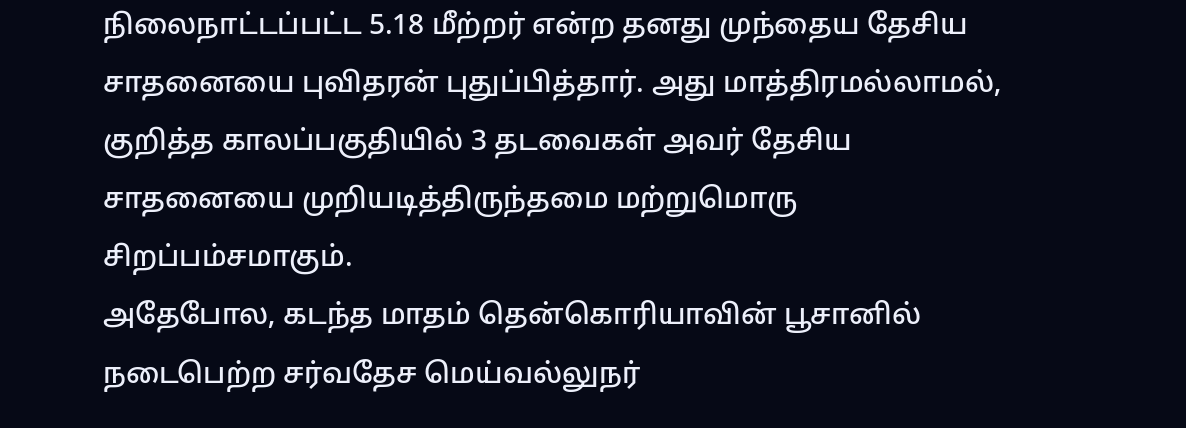நிலைநாட்டப்பட்ட 5.18 மீற்றர் என்ற தனது முந்தைய தேசிய சாதனையை புவிதரன் புதுப்பித்தார். அது மாத்திரமல்லாமல், குறித்த காலப்பகுதியில் 3 தடவைகள் அவர் தேசிய சாதனையை முறியடித்திருந்தமை மற்றுமொரு சிறப்பம்சமாகும்.
அதேபோல, கடந்த மாதம் தென்கொரியாவின் பூசானில் நடைபெற்ற சர்வதேச மெய்வல்லுநர்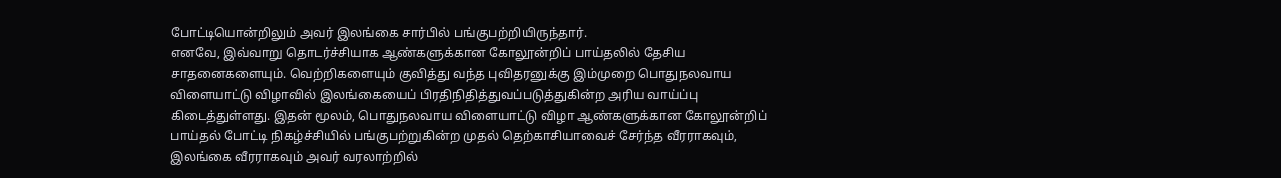போட்டியொன்றிலும் அவர் இலங்கை சார்பில் பங்குபற்றியிருந்தார்.
எனவே, இவ்வாறு தொடர்ச்சியாக ஆண்களுக்கான கோலூன்றிப் பாய்தலில் தேசிய சாதனைகளையும். வெற்றிகளையும் குவித்து வந்த புவிதரனுக்கு இம்முறை பொதுநலவாய விளையாட்டு விழாவில் இலங்கையைப் பிரதிநிதித்துவப்படுத்துகின்ற அரிய வாய்ப்பு கிடைத்துள்ளது. இதன் மூலம், பொதுநலவாய விளையாட்டு விழா ஆண்களுக்கான கோலூன்றிப் பாய்தல் போட்டி நிகழ்ச்சியில் பங்குபற்றுகின்ற முதல் தெற்காசியாவைச் சேர்ந்த வீரராகவும், இலங்கை வீரராகவும் அவர் வரலாற்றில்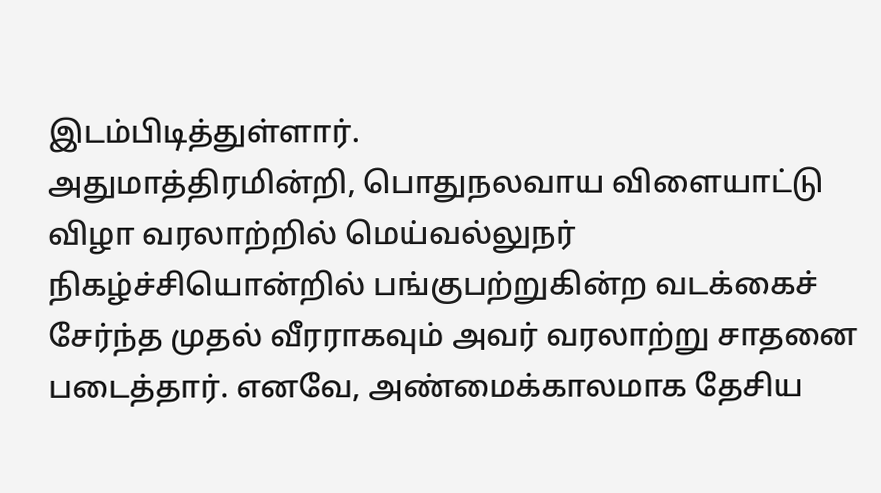இடம்பிடித்துள்ளார்.
அதுமாத்திரமின்றி, பொதுநலவாய விளையாட்டு விழா வரலாற்றில் மெய்வல்லுநர் நிகழ்ச்சியொன்றில் பங்குபற்றுகின்ற வடக்கைச் சேர்ந்த முதல் வீரராகவும் அவர் வரலாற்று சாதனை படைத்தார். எனவே, அண்மைக்காலமாக தேசிய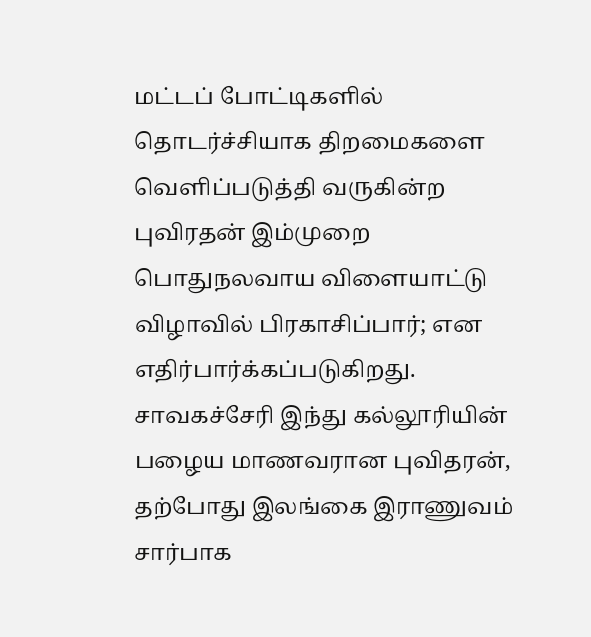மட்டப் போட்டிகளில் தொடர்ச்சியாக திறமைகளை வெளிப்படுத்தி வருகின்ற புவிரதன் இம்முறை பொதுநலவாய விளையாட்டு விழாவில் பிரகாசிப்பார்; என எதிர்பார்க்கப்படுகிறது.
சாவகச்சேரி இந்து கல்லூரியின் பழைய மாணவரான புவிதரன், தற்போது இலங்கை இராணுவம் சார்பாக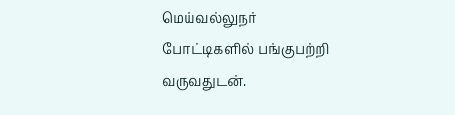மெய்வல்லுநர் போட்டிகளில் பங்குபற்றி வருவதுடன்.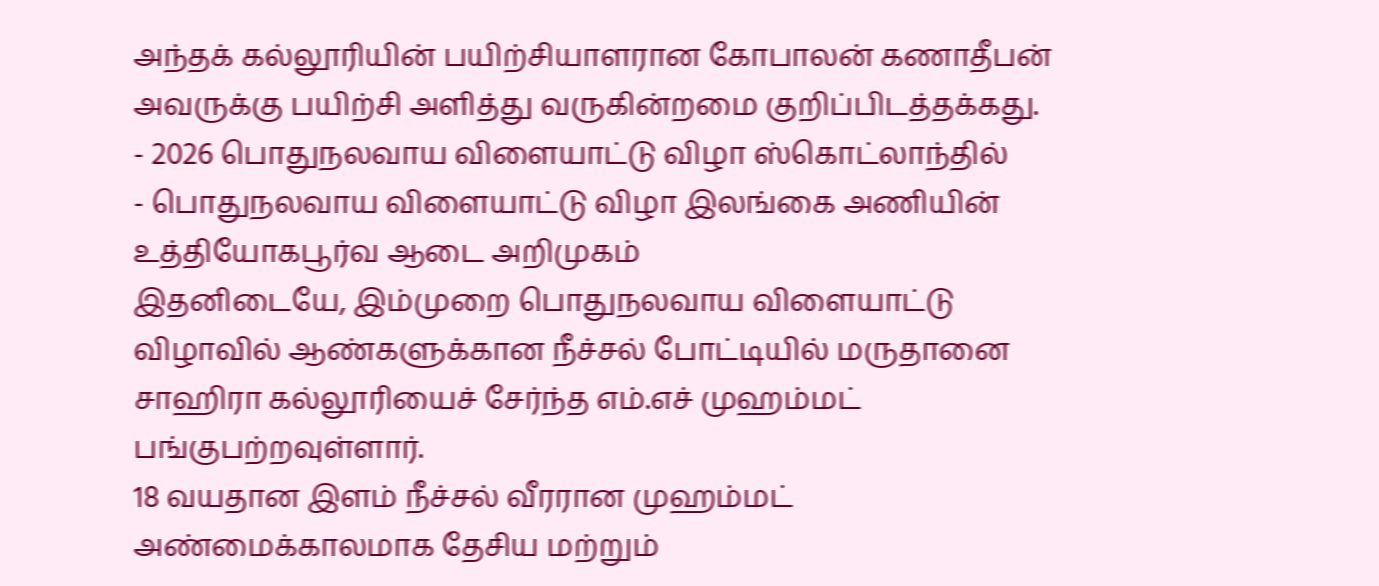அந்தக் கல்லூரியின் பயிற்சியாளரான கோபாலன் கணாதீபன் அவருக்கு பயிற்சி அளித்து வருகின்றமை குறிப்பிடத்தக்கது.
- 2026 பொதுநலவாய விளையாட்டு விழா ஸ்கொட்லாந்தில்
- பொதுநலவாய விளையாட்டு விழா இலங்கை அணியின் உத்தியோகபூர்வ ஆடை அறிமுகம்
இதனிடையே, இம்முறை பொதுநலவாய விளையாட்டு விழாவில் ஆண்களுக்கான நீச்சல் போட்டியில் மருதானை சாஹிரா கல்லூரியைச் சேர்ந்த எம்.எச் முஹம்மட் பங்குபற்றவுள்ளார்.
18 வயதான இளம் நீச்சல் வீரரான முஹம்மட் அண்மைக்காலமாக தேசிய மற்றும்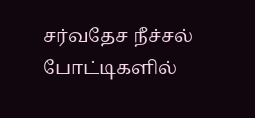சர்வதேச நீச்சல் போட்டிகளில்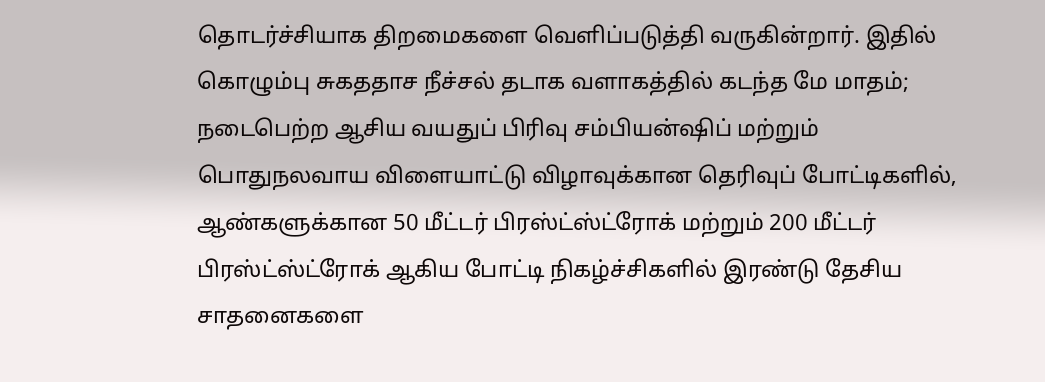தொடர்ச்சியாக திறமைகளை வெளிப்படுத்தி வருகின்றார். இதில் கொழும்பு சுகததாச நீச்சல் தடாக வளாகத்தில் கடந்த மே மாதம்; நடைபெற்ற ஆசிய வயதுப் பிரிவு சம்பியன்ஷிப் மற்றும் பொதுநலவாய விளையாட்டு விழாவுக்கான தெரிவுப் போட்டிகளில், ஆண்களுக்கான 50 மீட்டர் பிரஸ்ட்ஸ்ட்ரோக் மற்றும் 200 மீட்டர் பிரஸ்ட்ஸ்ட்ரோக் ஆகிய போட்டி நிகழ்ச்சிகளில் இரண்டு தேசிய சாதனைகளை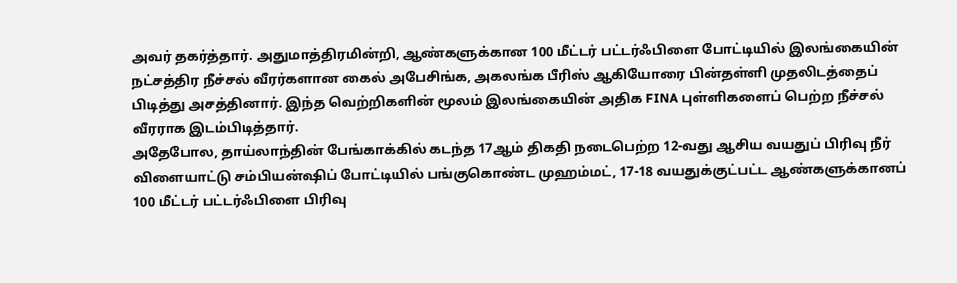அவர் தகர்த்தார். அதுமாத்திரமின்றி, ஆண்களுக்கான 100 மீட்டர் பட்டர்ஃபிளை போட்டியில் இலங்கையின் நட்சத்திர நீச்சல் வீரர்களான கைல் அபேசிங்க, அகலங்க பீரிஸ் ஆகியோரை பின்தள்ளி முதலிடத்தைப் பிடித்து அசத்தினார். இந்த வெற்றிகளின் மூலம் இலங்கையின் அதிக FINA புள்ளிகளைப் பெற்ற நீச்சல் வீரராக இடம்பிடித்தார்.
அதேபோல, தாய்லாந்தின் பேங்காக்கில் கடந்த 17ஆம் திகதி நடைபெற்ற 12-வது ஆசிய வயதுப் பிரிவு நீர் விளையாட்டு சம்பியன்ஷிப் போட்டியில் பங்குகொண்ட முஹம்மட், 17-18 வயதுக்குட்பட்ட ஆண்களுக்கானப் 100 மீட்டர் பட்டர்ஃபிளை பிரிவு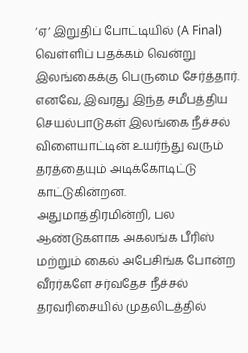‘ஏ’ இறுதிப் போட்டியில் (A Final) வெள்ளிப் பதக்கம் வென்று இலங்கைக்கு பெருமை சேர்த்தார்.
எனவே, இவரது இந்த சமீபத்திய செயல்பாடுகள் இலங்கை நீச்சல் விளையாட்டின் உயர்ந்து வரும் தரத்தையும் அடிக்கோடிட்டு காட்டுகின்றன. அதுமாத்திரமின்றி, பல ஆண்டுகளாக அகலங்க பீரிஸ் மற்றும் கைல் அபேசிங்க போன்ற வீரர்களே சர்வதேச நீச்சல் தரவரிசையில் முதலிடத்தில்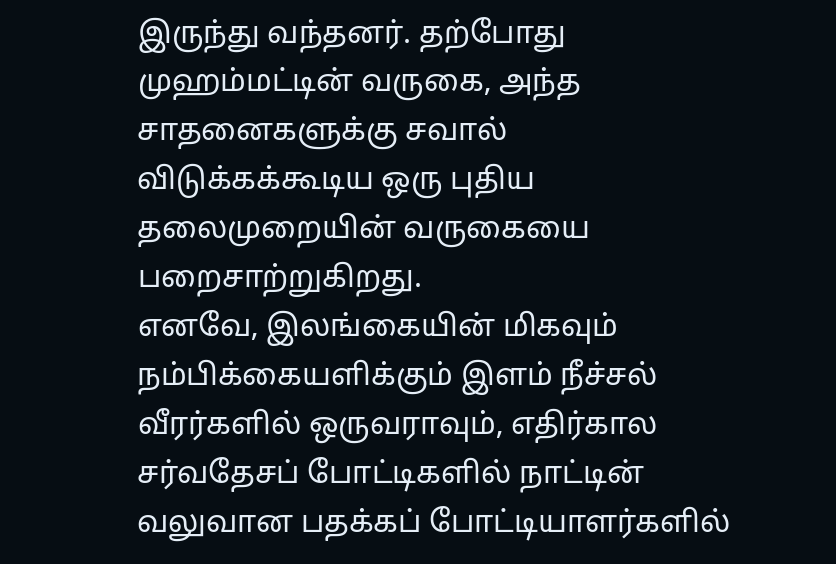இருந்து வந்தனர். தற்போது முஹம்மட்டின் வருகை, அந்த சாதனைகளுக்கு சவால் விடுக்கக்கூடிய ஒரு புதிய தலைமுறையின் வருகையை பறைசாற்றுகிறது.
எனவே, இலங்கையின் மிகவும் நம்பிக்கையளிக்கும் இளம் நீச்சல் வீரர்களில் ஒருவராவும், எதிர்கால சர்வதேசப் போட்டிகளில் நாட்டின் வலுவான பதக்கப் போட்டியாளர்களில்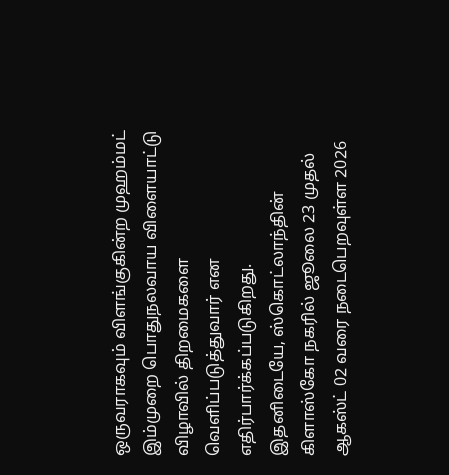ஒருவராகவும் விளங்குகின்ற முஹம்மட் இம்முறை பொதுநலவாய விளையாட்டு விழாவில் திறமைகளை வெளிப்படுத்துவார் என எதிர்பார்க்கப்படுகிறது.
இதனிடையே, ஸ்கொட்லாந்தின் கிளாஸ்கோ நகரில் ஜூலை 23 முதல் ஆகஸ்ட் 02 வரை நடைபெறவுள்ள 2026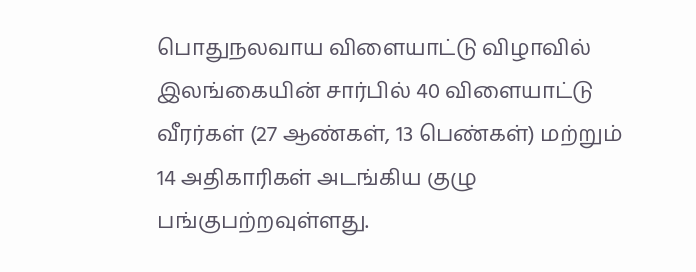பொதுநலவாய விளையாட்டு விழாவில் இலங்கையின் சார்பில் 40 விளையாட்டு வீரர்கள் (27 ஆண்கள், 13 பெண்கள்) மற்றும் 14 அதிகாரிகள் அடங்கிய குழு பங்குபற்றவுள்ளது.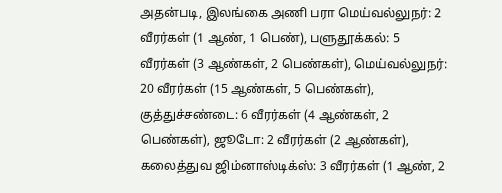அதன்படி, இலங்கை அணி பரா மெய்வல்லுநர்: 2 வீரர்கள் (1 ஆண், 1 பெண்), பளுதூக்கல்: 5 வீரர்கள் (3 ஆண்கள், 2 பெண்கள்), மெய்வல்லுநர்: 20 வீரர்கள் (15 ஆண்கள், 5 பெண்கள்), குத்துச்சண்டை: 6 வீரர்கள் (4 ஆண்கள், 2 பெண்கள்), ஜூடோ: 2 வீரர்கள் (2 ஆண்கள்), கலைத்துவ ஜிம்னாஸ்டிக்ஸ்: 3 வீரர்கள் (1 ஆண், 2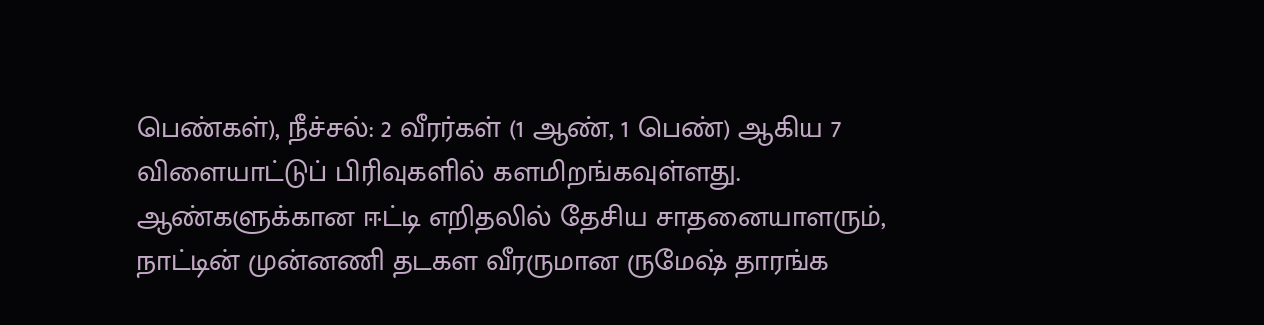பெண்கள்), நீச்சல்: 2 வீரர்கள் (1 ஆண், 1 பெண்) ஆகிய 7 விளையாட்டுப் பிரிவுகளில் களமிறங்கவுள்ளது.
ஆண்களுக்கான ஈட்டி எறிதலில் தேசிய சாதனையாளரும், நாட்டின் முன்னணி தடகள வீரருமான ருமேஷ் தாரங்க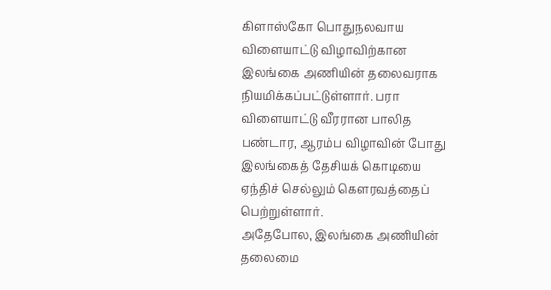கிளாஸ்கோ பொதுநலவாய விளையாட்டு விழாவிற்கான இலங்கை அணியின் தலைவராக நியமிக்கப்பட்டுள்ளார். பரா விளையாட்டு வீரரான பாலித பண்டார, ஆரம்ப விழாவின் போது இலங்கைத் தேசியக் கொடியை ஏந்திச் செல்லும் கௌரவத்தைப் பெற்றுள்ளார்.
அதேபோல, இலங்கை அணியின் தலைமை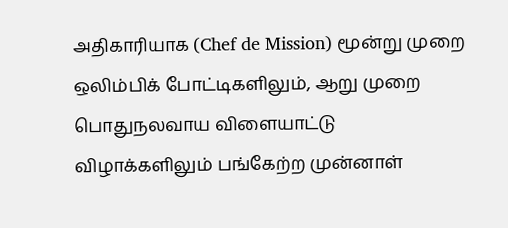அதிகாரியாக (Chef de Mission) மூன்று முறை ஒலிம்பிக் போட்டிகளிலும், ஆறு முறை பொதுநலவாய விளையாட்டு விழாக்களிலும் பங்கேற்ற முன்னாள்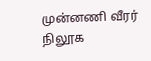முன்னணி வீரர் நிலூக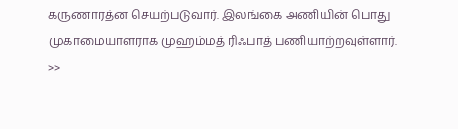கருணாரத்ன செயற்படுவார். இலங்கை அணியின் பொது முகாமையாளராக முஹம்மத் ரிஃபாத் பணியாற்றவுள்ளார்.
>>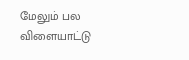மேலும் பல விளையாட்டு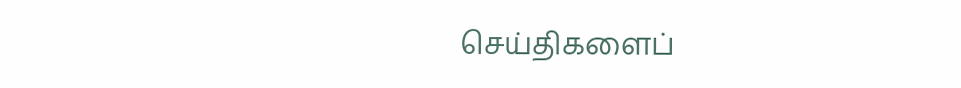செய்திகளைப்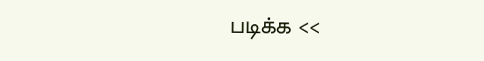படிக்க <<